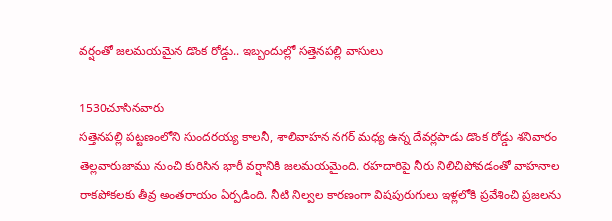వర్షంతో జలమయమైన డొంక రోడ్డు.. ఇబ్బందుల్లో సత్తెనపల్లి వాసులు

1530చూసినవారు
సత్తెనపల్లి పట్టణంలోని సుందరయ్య కాలనీ, శాలివాహన నగర్ మధ్య ఉన్న దేవర్లపాడు డొంక రోడ్డు శనివారం తెల్లవారుజాము నుంచి కురిసిన భారీ వర్షానికి జలమయమైంది. రహదారిపై నీరు నిలిచిపోవడంతో వాహనాల రాకపోకలకు తీవ్ర అంతరాయం ఏర్పడింది. నీటి నిల్వల కారణంగా విషపురుగులు ఇళ్లలోకి ప్రవేశించి ప్రజలను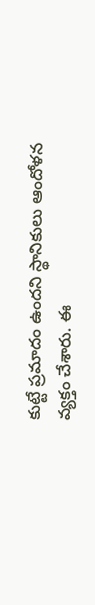కుట్టే ప్రమాదం ఉందని స్థానికులు ఆందోళన వ్యక్తం చేశారు. ఈ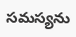సమస్యను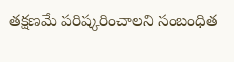తక్షణమే పరిష్కరించాలని సంబంధిత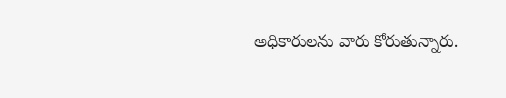అధికారులను వారు కోరుతున్నారు.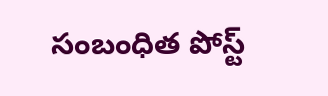సంబంధిత పోస్ట్